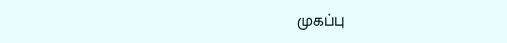முகப்பு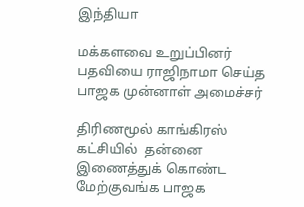இந்தியா

மக்களவை உறுப்பினர் பதவியை ராஜிநாமா செய்த பாஜக முன்னாள் அமைச்சர்

திரிணமூல் காங்கிரஸ் கட்சியில்  தன்னை இணைத்துக் கொண்ட மேற்குவங்க பாஜக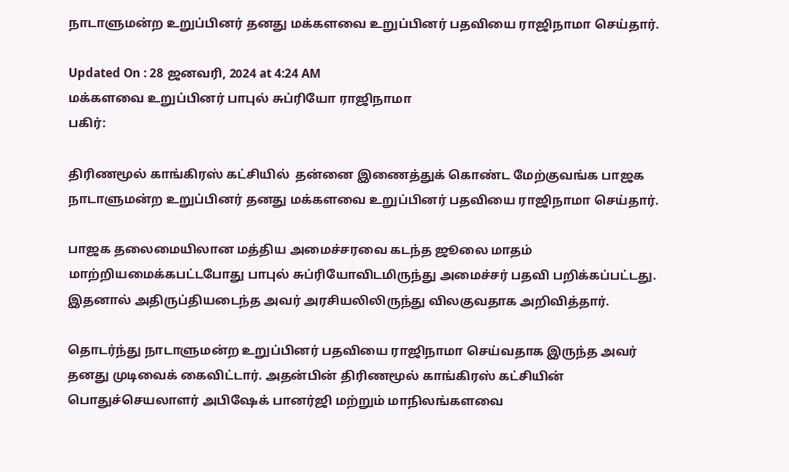நாடாளுமன்ற உறுப்பினர் தனது மக்களவை உறுப்பினர் பதவியை ராஜிநாமா செய்தார்.

Updated On : 28 ஜனவரி, 2024 at 4:24 AM
மக்களவை உறுப்பினர் பாபுல் சுப்ரியோ ராஜிநாமா
பகிர்:

திரிணமூல் காங்கிரஸ் கட்சியில்  தன்னை இணைத்துக் கொண்ட மேற்குவங்க பாஜக நாடாளுமன்ற உறுப்பினர் தனது மக்களவை உறுப்பினர் பதவியை ராஜிநாமா செய்தார்.

பாஜக தலைமையிலான மத்திய அமைச்சரவை கடந்த ஜூலை மாதம் மாற்றியமைக்கபட்டபோது பாபுல் சுப்ரியோவிடமிருந்து அமைச்சர் பதவி பறிக்கப்பட்டது. இதனால் அதிருப்தியடைந்த அவர் அரசியலிலிருந்து விலகுவதாக அறிவித்தார்.

தொடர்ந்து நாடாளுமன்ற உறுப்பினர் பதவியை ராஜிநாமா செய்வதாக இருந்த அவர் தனது முடிவைக் கைவிட்டார். அதன்பின் திரிணமூல் காங்கிரஸ் கட்சியின் பொதுச்செயலாளர் அபிஷேக் பானர்ஜி மற்றும் மாநிலங்களவை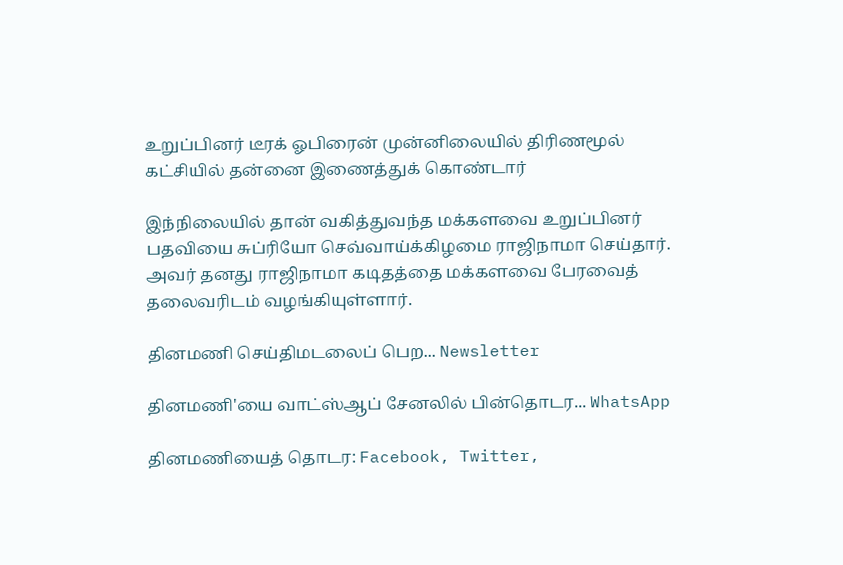உறுப்பினர் டீரக் ஓபிரைன் முன்னிலையில் திரிணமூல் கட்சியில் தன்னை இணைத்துக் கொண்டார்

இந்நிலையில் தான் வகித்துவந்த மக்களவை உறுப்பினர் பதவியை சுப்ரியோ செவ்வாய்க்கிழமை ராஜிநாமா செய்தார். அவர் தனது ராஜிநாமா கடிதத்தை மக்களவை பேரவைத் தலைவரிடம் வழங்கியுள்ளார்.

தினமணி செய்திமடலைப் பெற... Newsletter

தினமணி'யை வாட்ஸ்ஆப் சேனலில் பின்தொடர... WhatsApp

தினமணியைத் தொடர: Facebook, Twitter,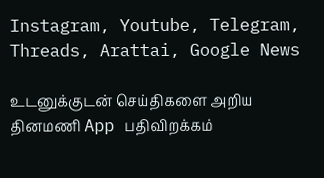Instagram, Youtube, Telegram, Threads, Arattai, Google News

உடனுக்குடன் செய்திகளை அறிய தினமணி App பதிவிறக்கம்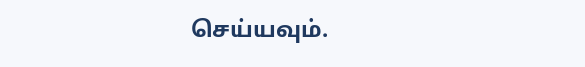செய்யவும்.